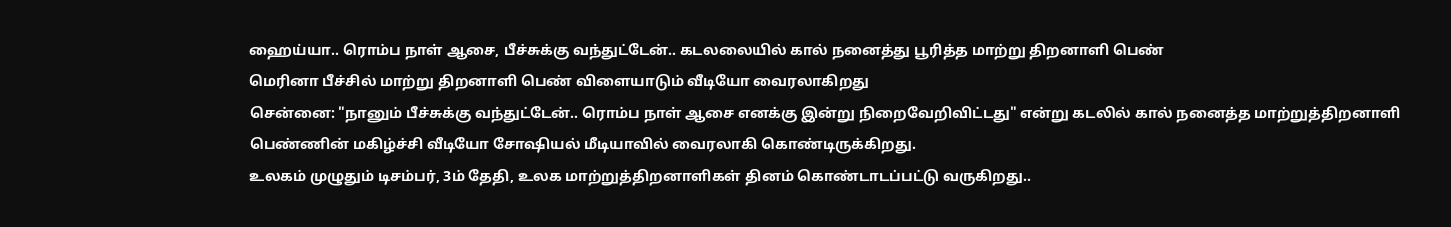ஹைய்யா.. ரொம்ப நாள் ஆசை, பீச்சுக்கு வந்துட்டேன்.. கடலலையில் கால் நனைத்து பூரித்த மாற்று திறனாளி பெண்
மெரினா பீச்சில் மாற்று திறனாளி பெண் விளையாடும் வீடியோ வைரலாகிறது
சென்னை: "நானும் பீச்சுக்கு வந்துட்டேன்.. ரொம்ப நாள் ஆசை எனக்கு இன்று நிறைவேறிவிட்டது" என்று கடலில் கால் நனைத்த மாற்றுத்திறனாளி பெண்ணின் மகிழ்ச்சி வீடியோ சோஷியல் மீடியாவில் வைரலாகி கொண்டிருக்கிறது.
உலகம் முழுதும் டிசம்பர், 3ம் தேதி, உலக மாற்றுத்திறனாளிகள் தினம் கொண்டாடப்பட்டு வருகிறது..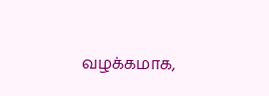வழக்கமாக,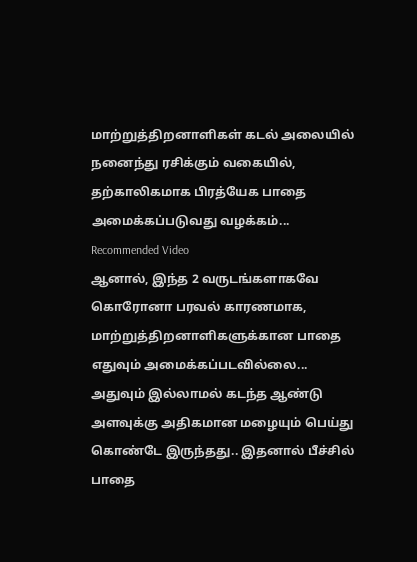மாற்றுத்திறனாளிகள் கடல் அலையில் நனைந்து ரசிக்கும் வகையில், தற்காலிகமாக பிரத்யேக பாதை அமைக்கப்படுவது வழக்கம்...
Recommended Video
ஆனால், இந்த 2 வருடங்களாகவே கொரோனா பரவல் காரணமாக, மாற்றுத்திறனாளிகளுக்கான பாதை எதுவும் அமைக்கப்படவில்லை... அதுவும் இல்லாமல் கடந்த ஆண்டு அளவுக்கு அதிகமான மழையும் பெய்து கொண்டே இருந்தது.. இதனால் பீச்சில் பாதை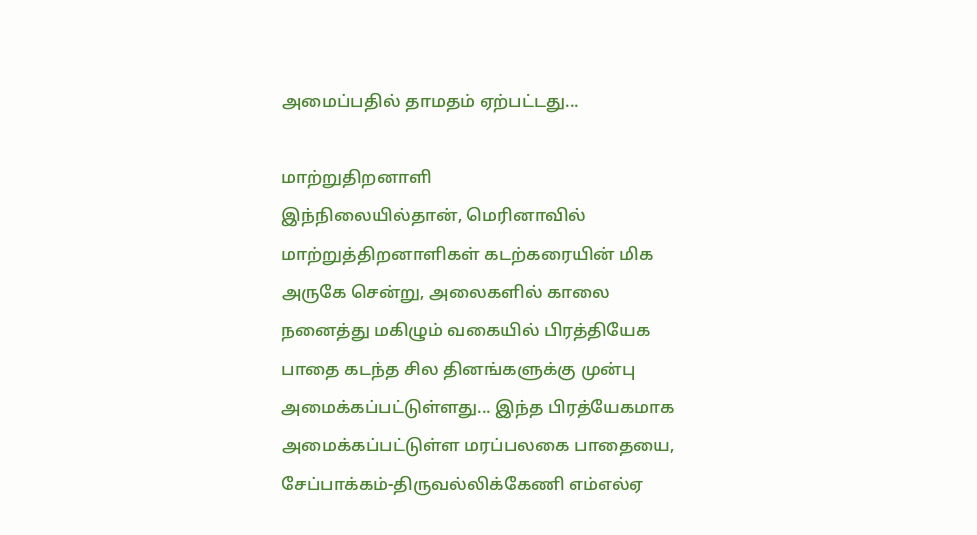அமைப்பதில் தாமதம் ஏற்பட்டது...

மாற்றுதிறனாளி
இந்நிலையில்தான், மெரினாவில் மாற்றுத்திறனாளிகள் கடற்கரையின் மிக அருகே சென்று, அலைகளில் காலை நனைத்து மகிழும் வகையில் பிரத்தியேக பாதை கடந்த சில தினங்களுக்கு முன்பு அமைக்கப்பட்டுள்ளது... இந்த பிரத்யேகமாக அமைக்கப்பட்டுள்ள மரப்பலகை பாதையை, சேப்பாக்கம்-திருவல்லிக்கேணி எம்எல்ஏ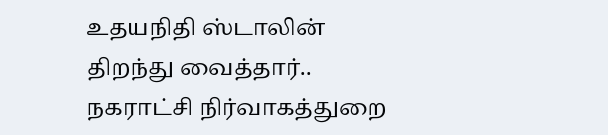உதயநிதி ஸ்டாலின் திறந்து வைத்தார்.. நகராட்சி நிர்வாகத்துறை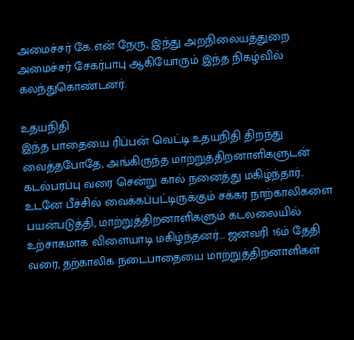அமைச்சர் கே.என் நேரு, இந்து அறநிலையத்துறை அமைச்சர் சேகர்பாபு ஆகியோரும் இந்த நிகழ்வில் கலந்துகொண்டனர்.

உதயநிதி
இந்த பாதையை ரிப்பன் வெட்டி உதயநிதி திறந்து வைத்தபோதே, அங்கிருந்த மாற்றுத்திறனாளிகளுடன் கடல்பரப்பு வரை சென்று கால் நனைத்து மகிழ்ந்தார்.. உடனே பீச்சில் வைக்கப்பட்டிருக்கும் சக்கர நாற்காலிகளை பயன்படுத்தி, மாற்றுத்திறனாளிகளும் கடலலையில் உற்சாகமாக விளையாடி மகிழ்ந்தனர்... ஜனவரி 16ம் தேதி வரை, தற்காலிக நடைபாதையை மாற்றுத்திறனாளிகள்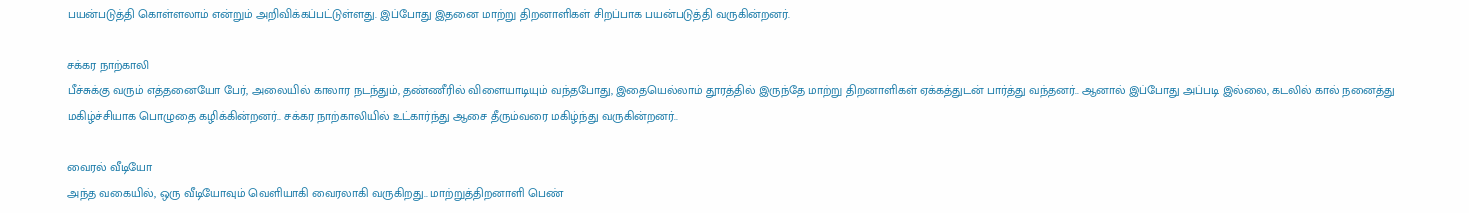பயன்படுத்தி கொள்ளலாம் என்றும் அறிவிக்கப்பட்டுள்ளது. இப்போது இதனை மாற்று திறனாளிகள் சிறப்பாக பயன்படுத்தி வருகின்றனர்.

சக்கர நாற்காலி
பீச்சுக்கு வரும் எத்தனையோ பேர், அலையில் காலார நடந்தும், தண்ணீரில் விளையாடியும் வந்தபோது, இதையெல்லாம் தூரத்தில் இருந்தே மாற்று திறனாளிகள் ஏக்கத்துடன் பார்த்து வந்தனர்.. ஆனால் இப்போது அப்படி இல்லை, கடலில் கால் நனைத்து மகிழ்ச்சியாக பொழுதை கழிக்கின்றனர்.. சக்கர நாற்காலியில் உட்கார்ந்து ஆசை தீரும்வரை மகிழ்ந்து வருகின்றனர்..

வைரல் வீடியோ
அந்த வகையில், ஒரு வீடியோவும் வெளியாகி வைரலாகி வருகிறது.. மாற்றுத்திறனாளி பெண்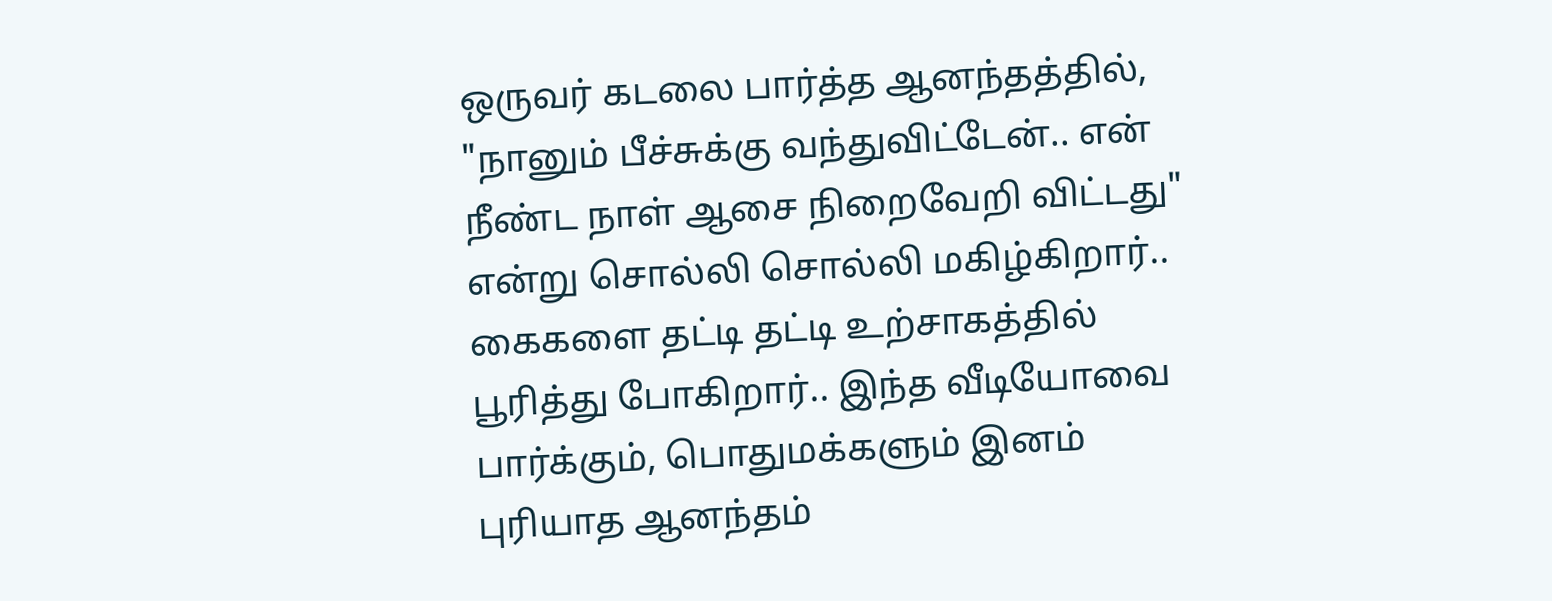ஒருவர் கடலை பார்த்த ஆனந்தத்தில், "நானும் பீச்சுக்கு வந்துவிட்டேன்.. என் நீண்ட நாள் ஆசை நிறைவேறி விட்டது" என்று சொல்லி சொல்லி மகிழ்கிறார்.. கைகளை தட்டி தட்டி உற்சாகத்தில் பூரித்து போகிறார்.. இந்த வீடியோவை பார்க்கும், பொதுமக்களும் இனம் புரியாத ஆனந்தம்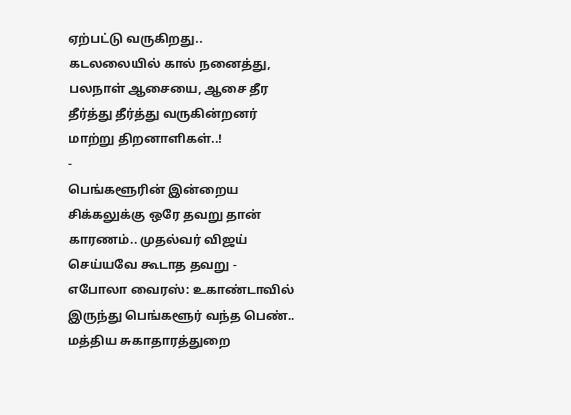ஏற்பட்டு வருகிறது.. கடலலையில் கால் நனைத்து, பலநாள் ஆசையை, ஆசை தீர தீர்த்து தீர்த்து வருகின்றனர் மாற்று திறனாளிகள்..!
-
பெங்களூரின் இன்றைய சிக்கலுக்கு ஒரே தவறு தான் காரணம்.. முதல்வர் விஜய் செய்யவே கூடாத தவறு -
எபோலா வைரஸ்: உகாண்டாவில் இருந்து பெங்களூர் வந்த பெண்.. மத்திய சுகாதாரத்துறை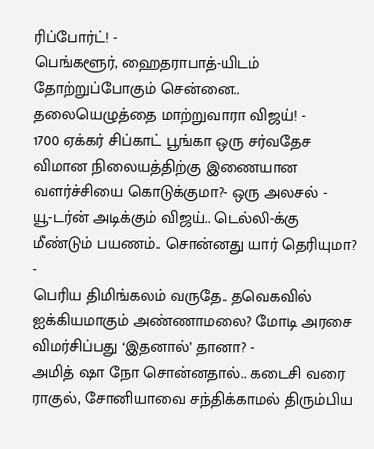ரிப்போர்ட்! -
பெங்களூர், ஹைதராபாத்-யிடம் தோற்றுப்போகும் சென்னை.. தலையெழுத்தை மாற்றுவாரா விஜய்! -
1700 ஏக்கர் சிப்காட் பூங்கா ஒரு சர்வதேச விமான நிலையத்திற்கு இணையான வளர்ச்சியை கொடுக்குமா?- ஒரு அலசல் -
யூ-டர்ன் அடிக்கும் விஜய்.. டெல்லி-க்கு மீண்டும் பயணம்.. சொன்னது யார் தெரியுமா? -
பெரிய திமிங்கலம் வருதே.. தவெகவில் ஐக்கியமாகும் அண்ணாமலை? மோடி அரசை விமர்சிப்பது ‘இதனால்’ தானா? -
அமித் ஷா நோ சொன்னதால்.. கடைசி வரை ராகுல், சோனியாவை சந்திக்காமல் திரும்பிய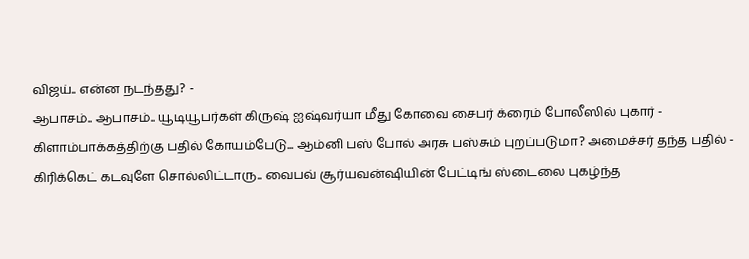விஜய்.. என்ன நடந்தது? -
ஆபாசம்.. ஆபாசம்.. யூடியூபர்கள் கிருஷ் ஐஷ்வர்யா மீது கோவை சைபர் க்ரைம் போலீஸில் புகார் -
கிளாம்பாக்கத்திற்கு பதில் கோயம்பேடு... ஆம்னி பஸ் போல் அரசு பஸ்சும் புறப்படுமா? அமைச்சர் தந்த பதில் -
கிரிக்கெட் கடவுளே சொல்லிட்டாரு.. வைபவ் சூர்யவன்ஷியின் பேட்டிங் ஸ்டைலை புகழ்ந்த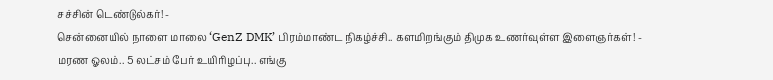சச்சின் டெண்டுல்கர்! -
சென்னையில் நாளை மாலை ‘GenZ DMK’ பிரம்மாண்ட நிகழ்ச்சி.. களமிறங்கும் திமுக உணர்வுள்ள இளைஞர்கள்! -
மரண ஓலம்.. 5 லட்சம் பேர் உயிரிழப்பு.. எங்கு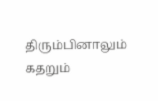திரும்பினாலும் கதறும்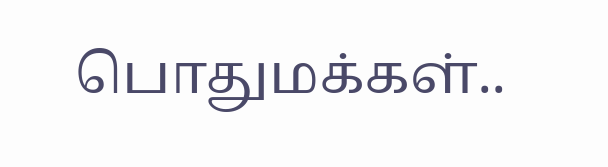பொதுமக்கள்..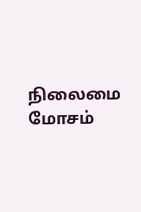நிலைமை மோசம்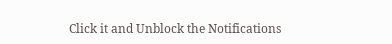Click it and Unblock the Notifications